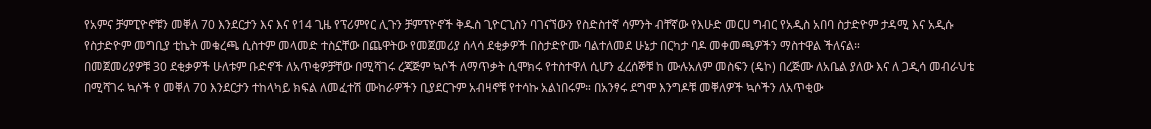የአምና ቻምፒዮኖቹን መቐለ 70 እንደርታን እና እና የ14 ጊዜ የፕሪምየር ሊጉን ቻምፕዮኖች ቅዱስ ጊዮርጊስን ባገናኘውን የስድስተኛ ሳምንት ብቸኛው የእሁድ መርሀ ግብር የአዲስ አበባ ስታድዮም ታዳሚ እና አዲሱ የስታድዮም መግቢያ ቲኬት መቁረጫ ሲስተም መላመድ ተስኗቸው በጨዋትው የመጀመሪያ ሰላሳ ደቂቃዎች በስታድዮሙ ባልተለመደ ሁኔታ በርካታ ባዶ መቀመጫዎችን ማስተዋል ችለናል።
በመጀመሪያዎቹ 30 ደቂቃዎች ሁለቱም ቡድኖች ለአጥቂዎቻቸው በሚሻገሩ ረጃጅም ኳሶች ለማጥቃት ሲሞክሩ የተስተዋለ ሲሆን ፈረሰኞቹ ከ ሙሉአለም መስፍን (ዴኮ) በረጅሙ ለአቤል ያለው እና ለ ጋዲሳ መብራህቴ በሚሻገሩ ኳሶች የ መቐለ 70 እንደርታን ተከላካይ ክፍል ለመፈተሽ ሙከራዎችን ቢያደርጉም አብዛኖቹ የተሳኩ አልነበሩም። በአንፃሩ ደግሞ እንግዶቹ መቐለዎች ኳሶችን ለአጥቂው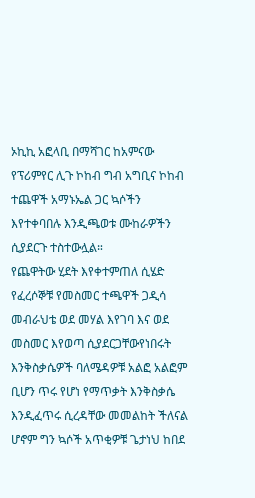ኦኪኪ አፎላቢ በማሻገር ከአምናው የፕሪምየር ሊጉ ኮከብ ግብ አግቢና ኮከብ ተጨዋች አማኑኤል ጋር ኳሶችን እየተቀባበሉ እንዲጫወቱ ሙከራዎችን ሲያደርጉ ተስተውሏል።
የጨዋትው ሂደት እየቀተምጠለ ሲሄድ የፈረሶኞቹ የመስመር ተጫዋች ጋዲሳ መብራህቴ ወደ መሃል እየገባ እና ወደ መስመር እየወጣ ሲያደርጋቸውየነበሩት እንቅስቃሴዎች ባለሜዳዎቹ አልፎ አልፎም ቢሆን ጥሩ የሆነ የማጥቃት እንቅስቃሴ እንዲፈጥሩ ሲረዳቸው መመልከት ችለናል ሆኖም ግን ኳሶች አጥቂዎቹ ጌታነህ ከበደ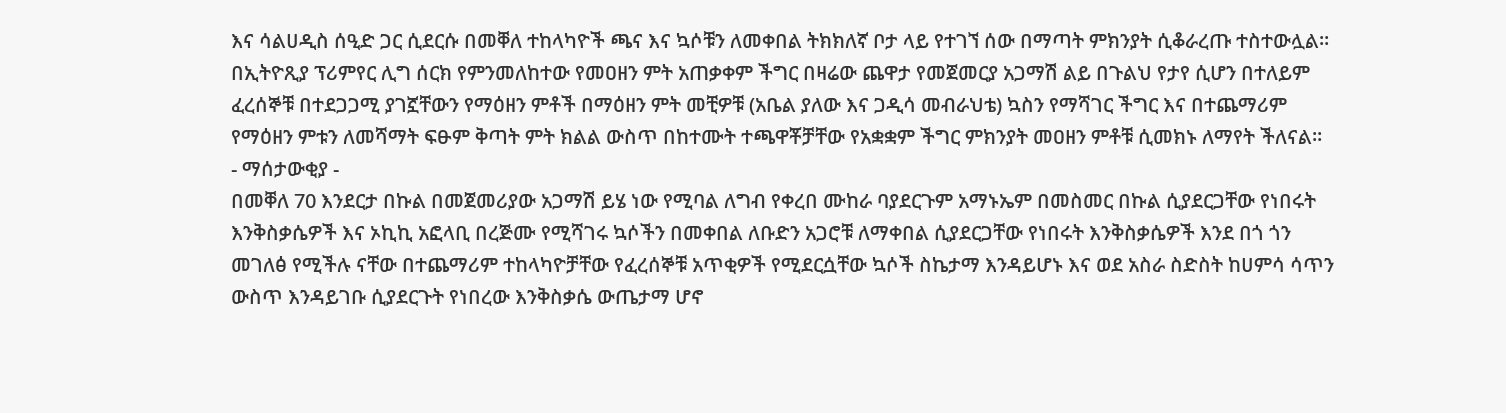እና ሳልሀዲስ ሰዒድ ጋር ሲደርሱ በመቐለ ተከላካዮች ጫና እና ኳሶቹን ለመቀበል ትክክለኛ ቦታ ላይ የተገኘ ሰው በማጣት ምክንያት ሲቆራረጡ ተስተውሏል።
በኢትዮጺያ ፕሪምየር ሊግ ሰርክ የምንመለከተው የመዐዘን ምት አጠቃቀም ችግር በዛሬው ጨዋታ የመጀመርያ አጋማሽ ልይ በጉልህ የታየ ሲሆን በተለይም ፈረሰኞቹ በተደጋጋሚ ያገኟቸውን የማዕዘን ምቶች በማዕዘን ምት መቺዎቹ (አቤል ያለው እና ጋዲሳ መብራህቴ) ኳስን የማሻገር ችግር እና በተጨማሪም የማዕዘን ምቱን ለመሻማት ፍፁም ቅጣት ምት ክልል ውስጥ በከተሙት ተጫዋቾቻቸው የአቋቋም ችግር ምክንያት መዐዘን ምቶቹ ሲመክኑ ለማየት ችለናል።
- ማሰታውቂያ -
በመቐለ 70 እንደርታ በኩል በመጀመሪያው አጋማሽ ይሄ ነው የሚባል ለግብ የቀረበ ሙከራ ባያደርጉም አማኑኤም በመስመር በኩል ሲያደርጋቸው የነበሩት እንቅስቃሴዎች እና ኦኪኪ አፎላቢ በረጅሙ የሚሻገሩ ኳሶችን በመቀበል ለቡድን አጋሮቹ ለማቀበል ሲያደርጋቸው የነበሩት እንቅስቃሴዎች እንደ በጎ ጎን መገለፅ የሚችሉ ናቸው በተጨማሪም ተከላካዮቻቸው የፈረሰኞቹ አጥቂዎች የሚደርሷቸው ኳሶች ስኬታማ እንዳይሆኑ እና ወደ አስራ ስድስት ከሀምሳ ሳጥን ውስጥ እንዳይገቡ ሲያደርጉት የነበረው እንቅስቃሴ ውጤታማ ሆኖ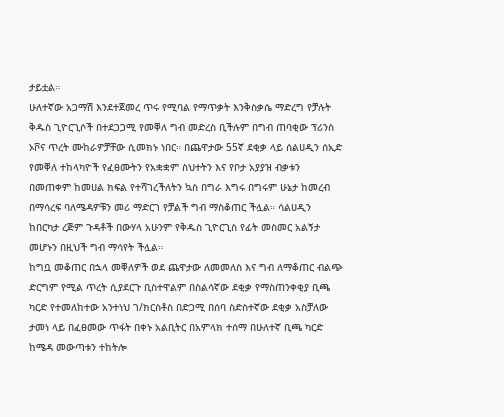ታይቷል።
ሁለተኛው አጋማሽ እንደተጀመረ ጥሩ የሚባል የማጥቃት እንቅስቃሴ ማድረግ የቻሉት ቅዱስ ጊዮርጊሶች በተደጋጋሚ የመቐለ ግብ መድረስ ቢችሉም በግብ ጠባቂው ፕሪንስ ኦቮና ጥረት ሙከራዎቻቸው ሲመክኑ ነበር። በጨዋታው 55ኛ ደቂቃ ላይ ሰልሀዲን ሰኢድ የመቐለ ተከላካዮች የፈፀሙትን የአቋቋም ስህተትን እና የቦታ አያያዝ ብቃቱን በመጠቀም ከመሀል ክፍል የተሻገረችለትን ኳስ በግራ እግሩ በግሩም ሁኔታ ከመረብ በማሳረፍ ባለሜዳዎቹን መሪ ማድርገ የቻልች ግብ ማስቆጠር ችሏል። ሳልሀዲን ከበርካታ ረጅም ጉዳቶች በውሃላ አሁንም የቅዱስ ጊዮርጊስ የፊት መስመር አልኝታ መሆኑን በዚህች ግብ ማሳየት ችሏል።
ከግቧ መቆጠር በኋላ መቐለዎች ወደ ጨዋታው ለመመለስ እና ግብ ለማቆጠር ብልጭ ድርግም የሚል ጥረት ሲያደርጉ ቢስተዋልም በስልሳኛው ደቂቃ የማስጠንቀቂያ ቢጫ ካርድ የተመለከተው አንተነህ ገ/ክርስቶስ በድጋሚ በሰባ ስድስተኛው ደቂቃ አስቻለው ታመነ ላይ በፈፀመው ጥፋት በቀኑ አልቢትር በአምላክ ተሰማ በሁለተኛ ቢጫ ካርድ ከሜዳ መውጣቱን ተከትሎ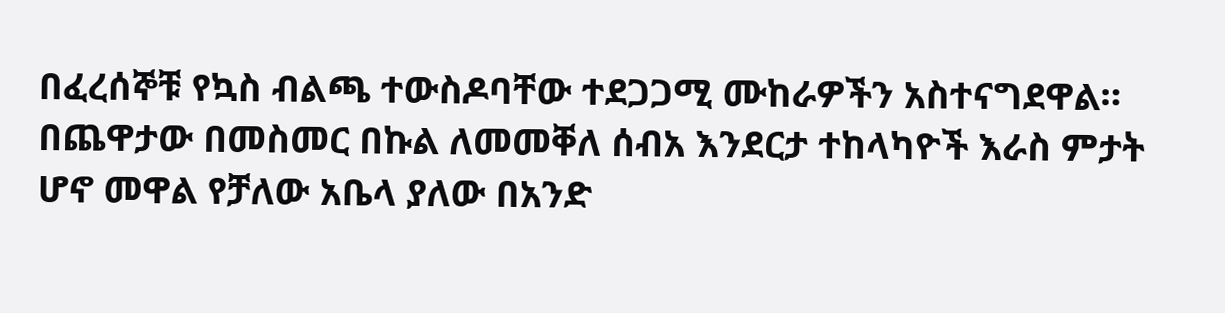በፈረሰኞቹ የኳስ ብልጫ ተውስዶባቸው ተደጋጋሚ ሙከራዎችን አስተናግደዋል።
በጨዋታው በመስመር በኩል ለመመቐለ ሰብአ እንደርታ ተከላካዮች እራስ ምታት ሆኖ መዋል የቻለው አቤላ ያለው በአንድ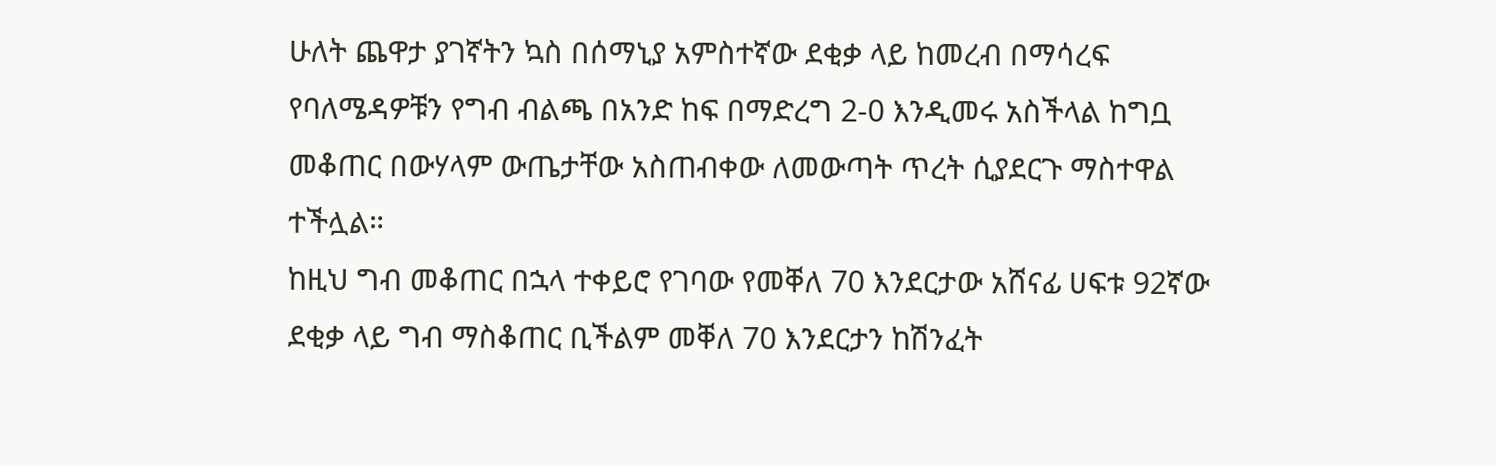ሁለት ጨዋታ ያገኛትን ኳስ በሰማኒያ አምስተኛው ደቂቃ ላይ ከመረብ በማሳረፍ የባለሜዳዎቹን የግብ ብልጫ በአንድ ከፍ በማድረግ 2-0 እንዲመሩ አስችላል ከግቧ መቆጠር በውሃላም ውጤታቸው አስጠብቀው ለመውጣት ጥረት ሲያደርጉ ማስተዋል ተችሏል።
ከዚህ ግብ መቆጠር በኋላ ተቀይሮ የገባው የመቐለ 70 እንደርታው አሸናፊ ሀፍቱ 92ኛው ደቂቃ ላይ ግብ ማስቆጠር ቢችልም መቐለ 70 እንደርታን ከሽንፈት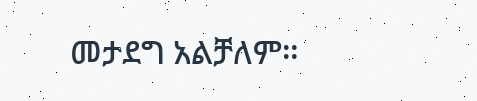መታደግ አልቻለም።